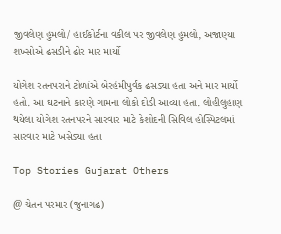જીવલેણ હુમલો/ હાઈકોર્ટના વકીલ પર જીવલેણ હુમલો, અજાણ્યા શખ્સોએ ઢસડીને ઢોર માર માર્યો

યોગેશ રતનપરાને ટોળાંએ બેરહંમીપુર્વક ઢસડ્યા હતા અને માર માર્યો હતો. આ ઘટનાને કારણે ગામના લોકો દોડી આવ્યા હતા. લોહીલુહાણ થયેલા યોગેશ રતનપરને સારવાર માટે કેશોદની સિવિલ હોસ્પિટલમાં સારવાર માટે ખસેડ્યા હતા

Top Stories Gujarat Others

@ ચેતન પરમાર (જુનાગઢ)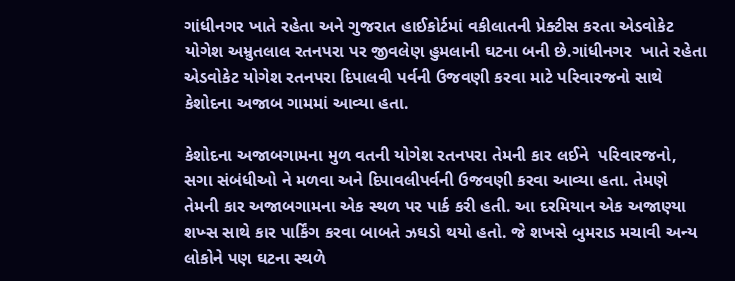ગાંધીનગર ખાતે રહેતા અને ગુજરાત હાઈકોર્ટમાં વકીલાતની પ્રેક્ટીસ કરતા એડવોકેટ યોગેશ અમ્રુતલાલ રતનપરા પર જીવલેણ હુમલાની ઘટના બની છે.ગાંધીનગર  ખાતે રહેતા એડવોકેટ યોગેશ રતનપરા દિપાલવી પર્વની ઉજવણી કરવા માટે પરિવારજનો સાથે કેશોદના અજાબ ગામમાં આવ્યા હતા.

કેશોદના અજાબગામના મુળ વતની યોગેશ રતનપરા તેમની કાર લઈને  પરિવારજનો, સગા સંબંધીઓ ને મળવા અને દિપાવલીપર્વની ઉજવણી કરવા આવ્યા હતા. તેમણે તેમની કાર અજાબગામના એક સ્થળ પર પાર્ક કરી હતી. આ દરમિયાન એક અજાણ્યા શખ્સ સાથે કાર પાર્કિંગ કરવા બાબતે ઝઘડો થયો હતો. જે શખસે બુમરાડ મચાવી અન્ય લોકોને પણ ઘટના સ્થળે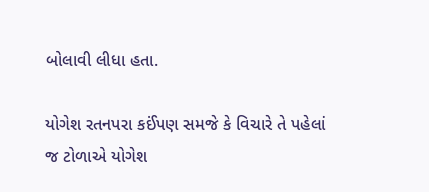બોલાવી લીધા હતા.

યોગેશ રતનપરા કઈંપણ સમજે કે વિચારે તે પહેલાં જ ટોળાએ યોગેશ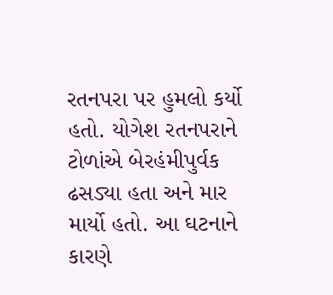રતનપરા પર હુમલો કર્યો હતો. યોગેશ રતનપરાને ટોળાંએ બેરહંમીપુર્વક ઢસડ્યા હતા અને માર માર્યો હતો. આ ઘટનાને કારણે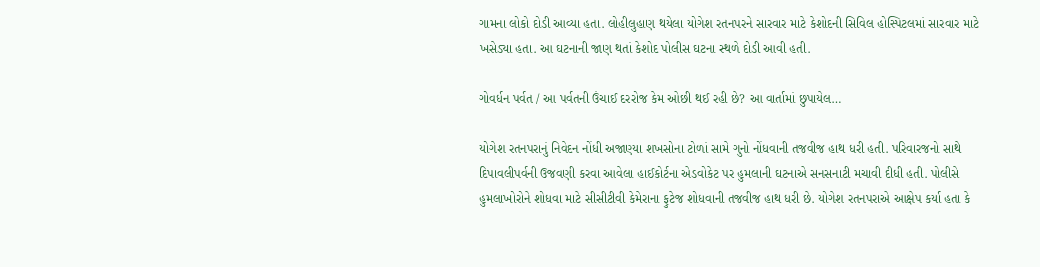ગામના લોકો દોડી આવ્યા હતા. લોહીલુહાણ થયેલા યોગેશ રતનપરને સારવાર માટે કેશોદની સિવિલ હોસ્પિટલમાં સારવાર માટે ખસેડ્યા હતા. આ ઘટનાની જાણ થતાં કેશોદ પોલીસ ઘટના સ્થળે દોડી આવી હતી.

ગોવર્ધન પર્વત / આ પર્વતની ઉંચાઈ દરરોજ કેમ ઓછી થઈ રહી છે? આ વાર્તામાં છુપાયેલ…

યોગેશ રતનપરાનું નિવેદન નોંધી અજાણ્યા શખસોના ટોળાં સામે ગુનો નોંધવાની તજવીજ હાથ ધરી હતી. પરિવારજનો સાથે દિપાવલીપર્વની ઉજવણી કરવા આવેલા હાઈકોર્ટના એડવોકેટ પર હુમલાની ઘટનાએ સનસનાટી મચાવી દીધી હતી. પોલીસે હુમલાખોરોને શોધવા માટે સીસીટીવી કેમેરાના ફુટેજ શોધવાની તજવીજ હાથ ધરી છે. યોગેશ રતનપરાએ આક્ષેપ કર્યા હતા કે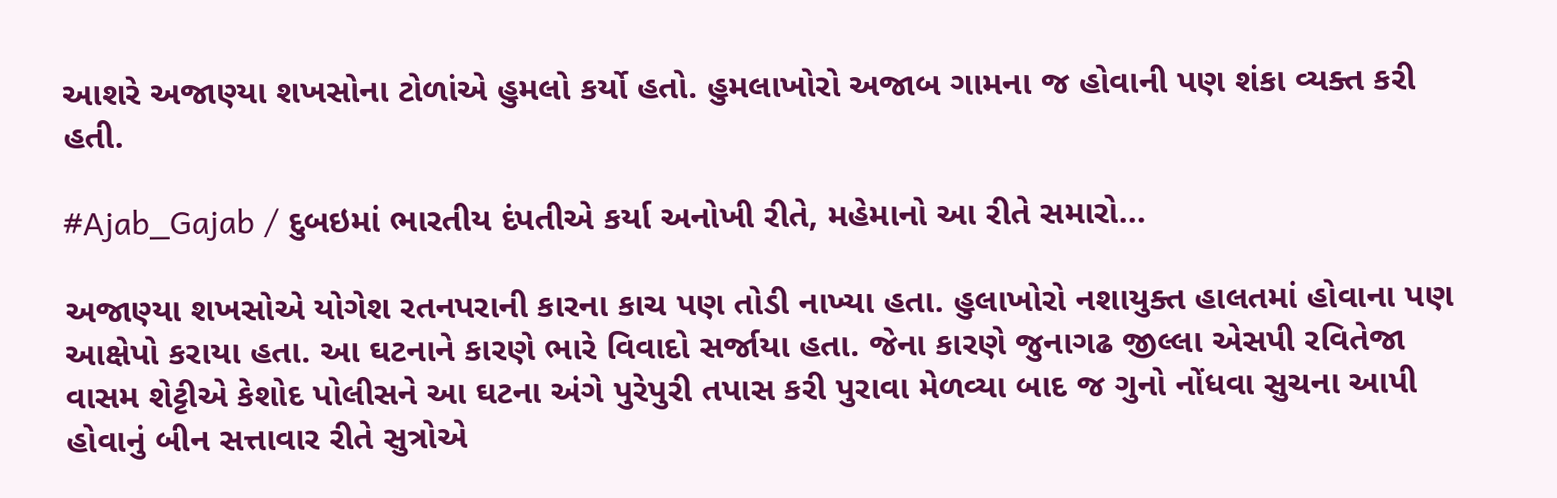આશરે અજાણ્યા શખસોના ટોળાંએ હુમલો કર્યો હતો. હુમલાખોરો અજાબ ગામના જ હોવાની પણ શંકા વ્યક્ત કરી હતી.

#Ajab_Gajab / દુબઇમાં ભારતીય દંપતીએ કર્યા અનોખી રીતે, મહેમાનો આ રીતે સમારો…

અજાણ્યા શખસોએ યોગેશ રતનપરાની કારના કાચ પણ તોડી નાખ્યા હતા. હુલાખોરો નશાયુક્ત હાલતમાં હોવાના પણ આક્ષેપો કરાયા હતા. આ ઘટનાને કારણે ભારે વિવાદો સર્જાયા હતા. જેના કારણે જુનાગઢ જીલ્લા એસપી રવિતેજા વાસમ શેટ્ટીએ કેશોદ પોલીસને આ ઘટના અંગે પુરેપુરી તપાસ કરી પુરાવા મેળવ્યા બાદ જ ગુનો નોંધવા સુચના આપી હોવાનું બીન સત્તાવાર રીતે સુત્રોએ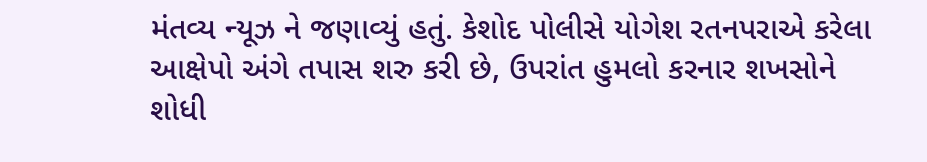મંતવ્ય ન્યૂઝ ને જણાવ્યું હતું. કેશોદ પોલીસે યોગેશ રતનપરાએ કરેલા આક્ષેપો અંગે તપાસ શરુ કરી છે, ઉપરાંત હુમલો કરનાર શખસોને શોધી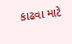કાઢવા માટે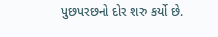પુછપરછનો દોર શરુ કર્યો છે.